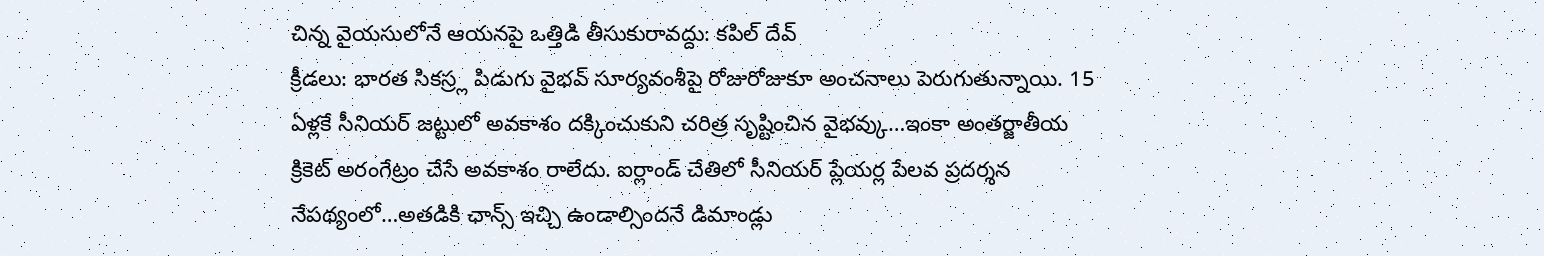చిన్న వైయసులోనే ఆయనపై ఒత్తిడి తీసుకురావద్దు: కపిల్ దేవ్
క్రీడలు: భారత సికస్ర్ల పిడుగు వైభవ్ సూర్యవంశీపై రోజురోజుకూ అంచనాలు పెరుగుతున్నాయి. 15 ఏళ్లకే సీనియర్ జట్టులో అవకాశం దక్కించుకుని చరిత్ర సృష్టించిన వైభవ్కు…ఇంకా అంతర్జాతీయ క్రికెట్ అరంగేట్రం చేసే అవకాశం రాలేదు. ఐర్లాండ్ చేతిలో సీనియర్ ప్లేయర్ల పేలవ ప్రదర్శన నేపథ్యంలో…అతడికి ఛాన్స్ ఇచ్చి ఉండాల్సిందనే డిమాండ్లు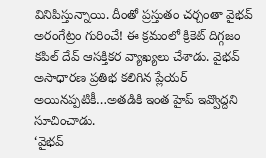వినిపిస్తున్నాయి. దీంతో ప్రస్తుతం చర్చంతా వైభవ్ అరంగేట్రం గురించే! ఈ క్రమంలో క్రికెట్ దిగ్గజం కపిల్ దేవ్ ఆసక్తికర వ్యాఖ్యలు చేశాడు. వైభవ్ అసాధారణ ప్రతిభ కలిగిన ప్లేయర్ అయినప్పటికీ…అతడికి ఇంత హైప్ ఇవ్వొద్దని సూచించాడు.
‘వైభవ్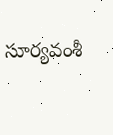సూర్యవంశీ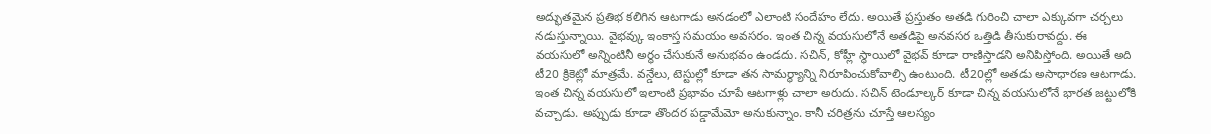అద్భుతమైన ప్రతిభ కలిగిన ఆటగాడు అనడంలో ఎలాంటి సందేహం లేదు. అయితే ప్రస్తుతం అతడి గురించి చాలా ఎక్కువగా చర్చలు నడుస్తున్నాయి. వైభవ్కు ఇంకాస్త సమయం అవసరం. ఇంత చిన్న వయసులోనే అతడిపై అనవసర ఒత్తిడి తీసుకురావద్దు. ఈ వయసులో అన్నింటినీ అర్థం చేసుకునే అనుభవం ఉండదు. సచిన్, కోహ్లీ స్థాయిలో వైభవ్ కూడా రాణిస్తాడని అనిపిస్తోంది. అయితే అది టీ20 క్రికెట్లో మాత్రమే. వన్డేలు, టెస్టుల్లో కూడా తన సామర్థ్యాన్ని నిరూపించుకోవాల్సి ఉంటుంది. టీ20ల్లో అతడు అసాధారణ ఆటగాడు. ఇంత చిన్న వయసులో ఇలాంటి ప్రభావం చూపే ఆటగాళ్లు చాలా అరుదు. సచిన్ టెండూల్కర్ కూడా చిన్న వయసులోనే భారత జట్టులోకి వచ్చాడు. అప్పుడు కూడా తొందర పడ్డామేమో అనుకున్నాం. కానీ చరిత్రను చూస్తే ఆలస్యం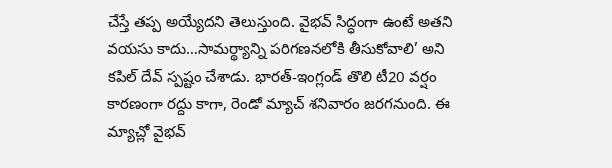చేస్తే తప్ప అయ్యేదని తెలుస్తుంది. వైభవ్ సిద్ధంగా ఉంటే అతని వయసు కాదు…సామర్థ్యాన్ని పరిగణనలోకి తీసుకోవాలి’ అని కపిల్ దేవ్ స్పష్టం చేశాడు. భారత్-ఇంగ్లండ్ తొలి టీ20 వర్షం కారణంగా రద్దు కాగా, రెండో మ్యాచ్ శనివారం జరగనుంది. ఈ మ్యాచ్లో వైభవ్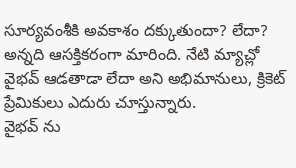సూర్యవంశీకి అవకాశం దక్కుతుందా? లేదా? అన్నది ఆసక్తికరంగా మారింది. నేటి మ్యాచ్లో వైభవ్ ఆడతాడా లేదా అని అభిమానులు, క్రికెట్ ప్రేమికులు ఎదురు చూస్తున్నారు.
వైభవ్ ను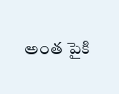అంత పైకి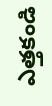ఎత్తకండి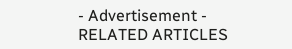- Advertisement -
RELATED ARTICLES